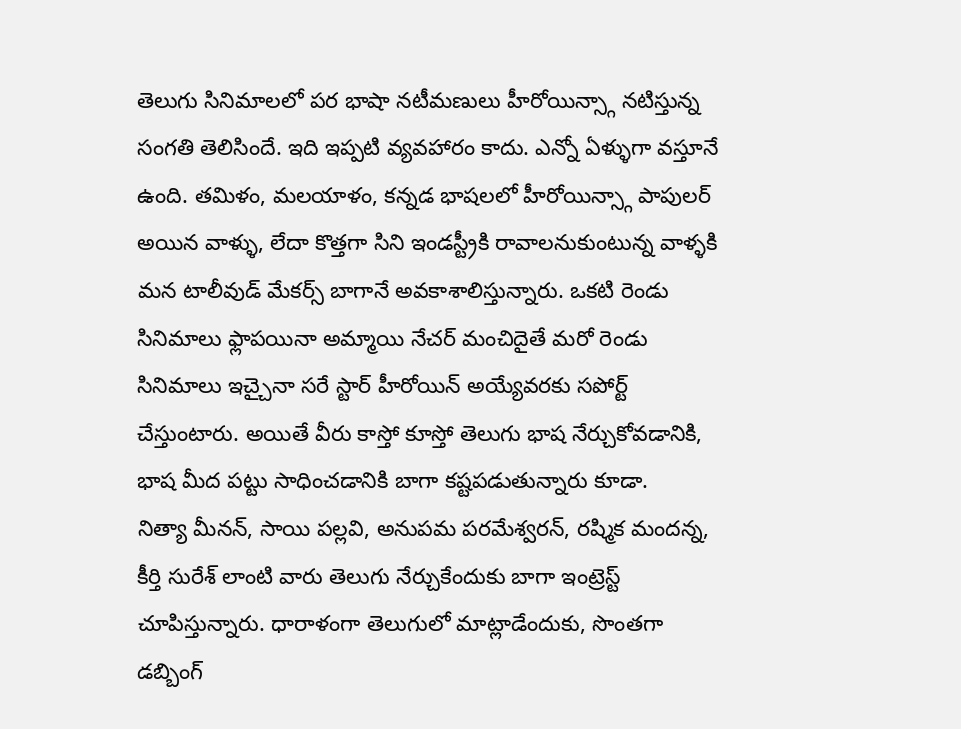తెలుగు సినిమాలలో పర భాషా నటీమణులు హీరోయిన్స్గా నటిస్తున్న సంగతి తెలిసిందే. ఇది ఇప్పటి వ్యవహారం కాదు. ఎన్నో ఏళ్ళుగా వస్తూనే ఉంది. తమిళం, మలయాళం, కన్నడ భాషలలో హీరోయిన్స్గా పాపులర్ అయిన వాళ్ళు, లేదా కొత్తగా సిని ఇండస్ట్రీకి రావాలనుకుంటున్న వాళ్ళకి మన టాలీవుడ్ మేకర్స్ బాగానే అవకాశాలిస్తున్నారు. ఒకటి రెండు సినిమాలు ఫ్లాపయినా అమ్మాయి నేచర్ మంచిదైతే మరో రెండు సినిమాలు ఇచ్చైనా సరే స్టార్ హీరోయిన్ అయ్యేవరకు సపోర్ట్ చేస్తుంటారు. అయితే వీరు కాస్తో కూస్తో తెలుగు భాష నేర్చుకోవడానికి, భాష మీద పట్టు సాధించడానికి బాగా కష్టపడుతున్నారు కూడా.
నిత్యా మీనన్, సాయి పల్లవి, అనుపమ పరమేశ్వరన్, రష్మిక మందన్న, కీర్తి సురేశ్ లాంటి వారు తెలుగు నేర్చుకేందుకు బాగా ఇంట్రెస్ట్ చూపిస్తున్నారు. ధారాళంగా తెలుగులో మాట్లాడేందుకు, సొంతగా డబ్బింగ్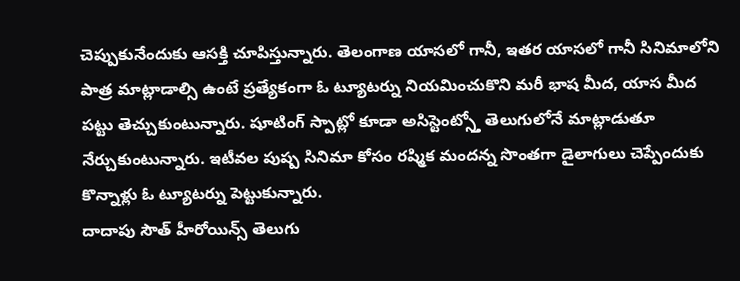చెప్పుకునేందుకు ఆసక్తి చూపిస్తున్నారు. తెలంగాణ యాసలో గానీ, ఇతర యాసలో గానీ సినిమాలోని పాత్ర మాట్లాడాల్సి ఉంటే ప్రత్యేకంగా ఓ ట్యూటర్ను నియమించుకొని మరీ భాష మీద, యాస మీద పట్టు తెచ్చుకుంటున్నారు. షూటింగ్ స్పాట్లో కూడా అసిస్టెంట్స్తో తెలుగులోనే మాట్లాడుతూ నేర్చుకుంటున్నారు. ఇటీవల పుష్ప సినిమా కోసం రష్మిక మందన్న సొంతగా డైలాగులు చెప్పేందుకు కొన్నాళ్లు ఓ ట్యూటర్ను పెట్టుకున్నారు.
దాదాపు సౌత్ హీరోయిన్స్ తెలుగు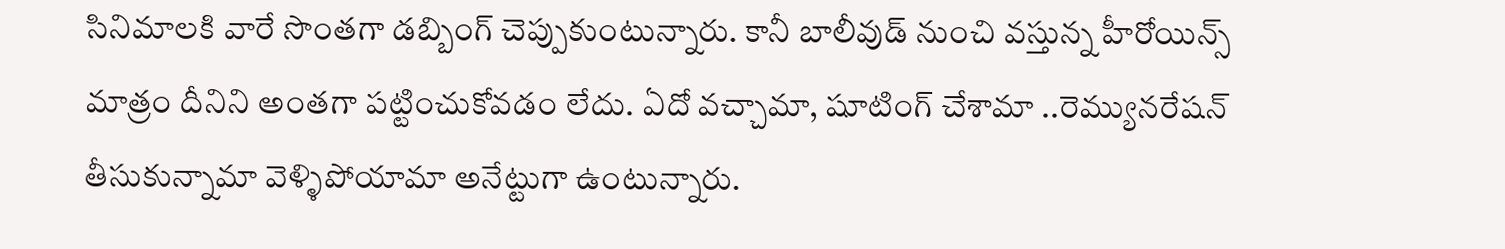సినిమాలకి వారే సొంతగా డబ్బింగ్ చెప్పుకుంటున్నారు. కానీ బాలీవుడ్ నుంచి వస్తున్న హీరోయిన్స్ మాత్రం దీనిని అంతగా పట్టించుకోవడం లేదు. ఏదో వచ్చామా, షూటింగ్ చేశామా ..రెమ్యునరేషన్ తీసుకున్నామా వెళ్ళిపోయామా అనేట్టుగా ఉంటున్నారు.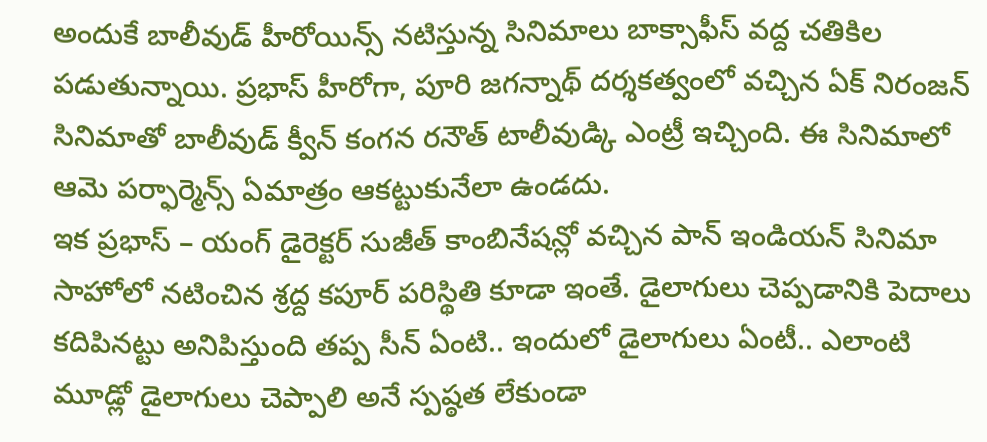అందుకే బాలీవుడ్ హీరోయిన్స్ నటిస్తున్న సినిమాలు బాక్సాఫీస్ వద్ద చతికిల పడుతున్నాయి. ప్రభాస్ హీరోగా, పూరి జగన్నాథ్ దర్శకత్వంలో వచ్చిన ఏక్ నిరంజన్ సినిమాతో బాలీవుడ్ క్వీన్ కంగన రనౌత్ టాలీవుడ్కి ఎంట్రీ ఇచ్చింది. ఈ సినిమాలో ఆమె పర్ఫార్మెన్స్ ఏమాత్రం ఆకట్టుకునేలా ఉండదు.
ఇక ప్రభాస్ – యంగ్ డైరెక్టర్ సుజీత్ కాంబినేషన్లో వచ్చిన పాన్ ఇండియన్ సినిమా సాహోలో నటించిన శ్రద్ద కపూర్ పరిస్థితి కూడా ఇంతే. డైలాగులు చెప్పడానికి పెదాలు కదిపినట్టు అనిపిస్తుంది తప్ప సీన్ ఏంటి.. ఇందులో డైలాగులు ఏంటీ.. ఎలాంటి మూడ్లో డైలాగులు చెప్పాలి అనే స్పష్ఠత లేకుండా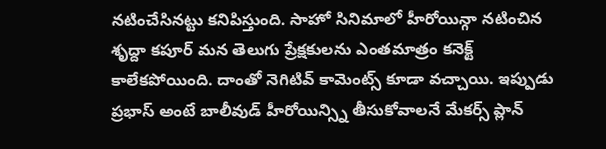నటించేసినట్టు కనిపిస్తుంది. సాహో సినిమాలో హీరోయిన్గా నటించిన శృద్దా కపూర్ మన తెలుగు ప్రేక్షకులను ఎంతమాత్రం కనెక్ట్ కాలేకపోయింది. దాంతో నెగిటివ్ కామెంట్స్ కూడా వచ్చాయి. ఇప్పుడు ప్రభాస్ అంటే బాలీవుడ్ హీరోయిన్స్ని తీసుకోవాలనే మేకర్స్ ప్లాన్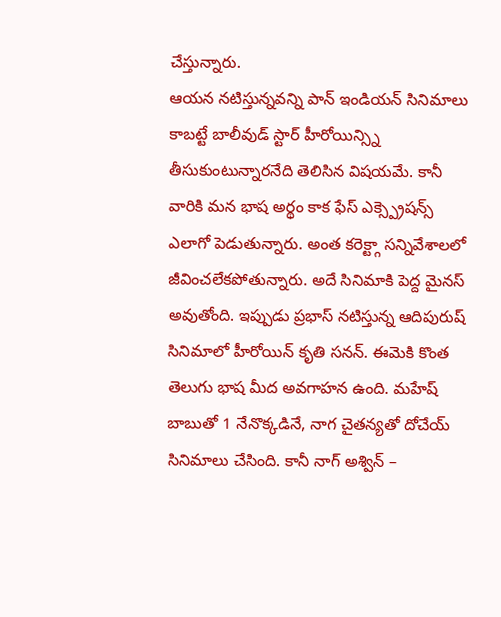చేస్తున్నారు.
ఆయన నటిస్తున్నవన్ని పాన్ ఇండియన్ సినిమాలు కాబట్టే బాలీవుడ్ స్టార్ హీరోయిన్స్ని తీసుకుంటున్నారనేది తెలిసిన విషయమే. కానీ వారికి మన భాష అర్థం కాక ఫేస్ ఎక్స్ప్రెషన్స్ ఎలాగో పెడుతున్నారు. అంత కరెక్ట్గా సన్నివేశాలలో జీవించలేకపోతున్నారు. అదే సినిమాకి పెద్ద మైనస్ అవుతోంది. ఇప్పుడు ప్రభాస్ నటిస్తున్న ఆదిపురుష్ సినిమాలో హీరోయిన్ కృతి సనన్. ఈమెకి కొంత తెలుగు భాష మీద అవగాహన ఉంది. మహేష్ బాబుతో 1 నేనొక్కడినే, నాగ చైతన్యతో దోచేయ్ సినిమాలు చేసింది. కానీ నాగ్ అశ్విన్ –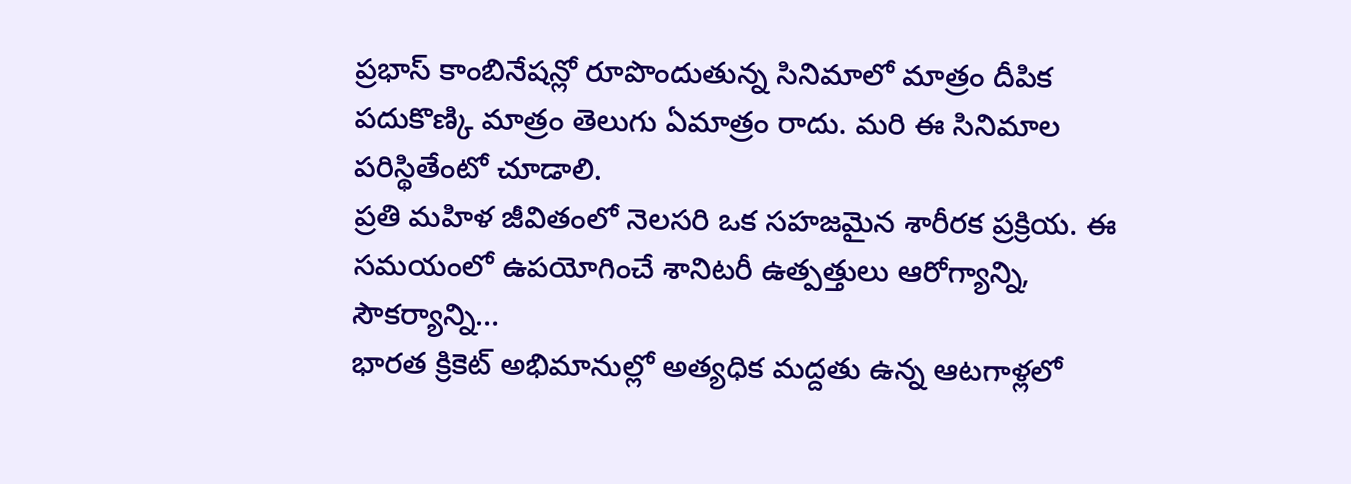ప్రభాస్ కాంబినేషన్లో రూపొందుతున్న సినిమాలో మాత్రం దీపిక పదుకొణ్కి మాత్రం తెలుగు ఏమాత్రం రాదు. మరి ఈ సినిమాల పరిస్థితేంటో చూడాలి.
ప్రతి మహిళ జీవితంలో నెలసరి ఒక సహజమైన శారీరక ప్రక్రియ. ఈ సమయంలో ఉపయోగించే శానిటరీ ఉత్పత్తులు ఆరోగ్యాన్ని, సౌకర్యాన్ని…
భారత క్రికెట్ అభిమానుల్లో అత్యధిక మద్దతు ఉన్న ఆటగాళ్లలో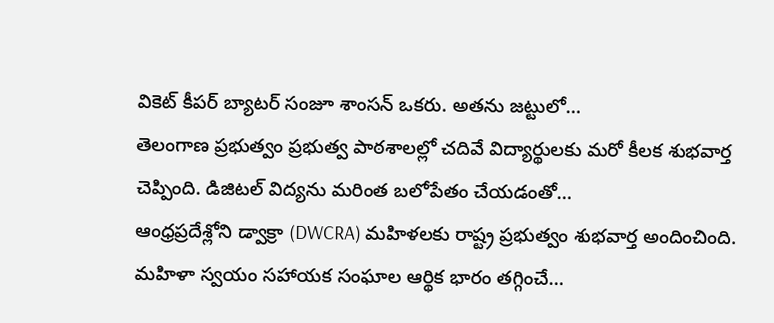వికెట్ కీపర్ బ్యాటర్ సంజూ శాంసన్ ఒకరు. అతను జట్టులో…
తెలంగాణ ప్రభుత్వం ప్రభుత్వ పాఠశాలల్లో చదివే విద్యార్థులకు మరో కీలక శుభవార్త చెప్పింది. డిజిటల్ విద్యను మరింత బలోపేతం చేయడంతో…
ఆంధ్రప్రదేశ్లోని డ్వాక్రా (DWCRA) మహిళలకు రాష్ట్ర ప్రభుత్వం శుభవార్త అందించింది. మహిళా స్వయం సహాయక సంఘాల ఆర్థిక భారం తగ్గించే…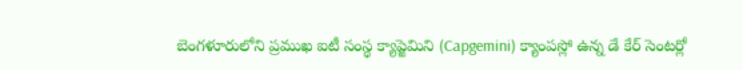బెంగళూరులోని ప్రముఖ ఐటీ సంస్థ క్యాప్జెమిని (Capgemini) క్యాంపస్లో ఉన్న డే కేర్ సెంటర్లో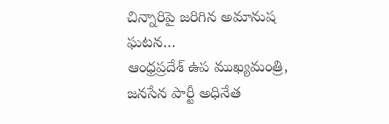చిన్నారిపై జరిగిన అమానుష ఘటన…
ఆంధ్రప్రదేశ్ ఉప ముఖ్యమంత్రి, జనసేన పార్టీ అధినేత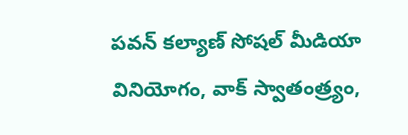పవన్ కల్యాణ్ సోషల్ మీడియా వినియోగం, వాక్ స్వాతంత్ర్యం,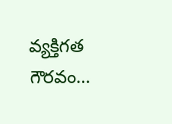వ్యక్తిగత గౌరవం…